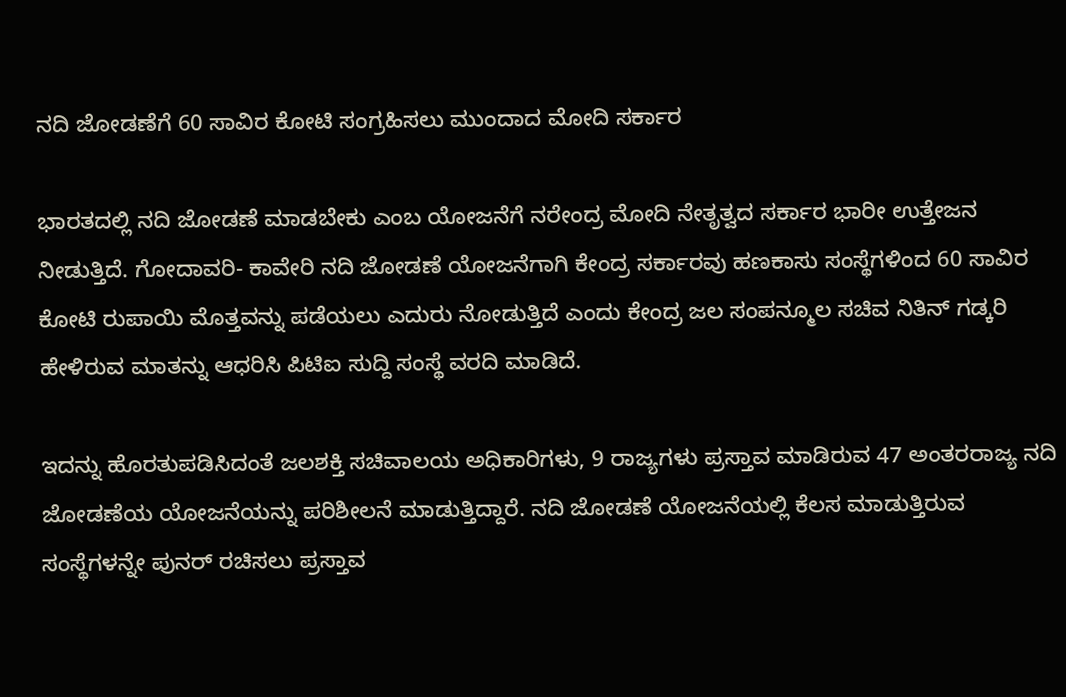ನದಿ ಜೋಡಣೆಗೆ 60 ಸಾವಿರ ಕೋಟಿ ಸಂಗ್ರಹಿಸಲು ಮುಂದಾದ ಮೋದಿ ಸರ್ಕಾರ

ಭಾರತದಲ್ಲಿ ನದಿ ಜೋಡಣೆ ಮಾಡಬೇಕು ಎಂಬ ಯೋಜನೆಗೆ ನರೇಂದ್ರ ಮೋದಿ ನೇತೃತ್ವದ ಸರ್ಕಾರ ಭಾರೀ ಉತ್ತೇಜನ ನೀಡುತ್ತಿದೆ. ಗೋದಾವರಿ- ಕಾವೇರಿ ನದಿ ಜೋಡಣೆ ಯೋಜನೆಗಾಗಿ ಕೇಂದ್ರ ಸರ್ಕಾರವು ಹಣಕಾಸು ಸಂಸ್ಥೆಗಳಿಂದ 60 ಸಾವಿರ ಕೋಟಿ ರುಪಾಯಿ ಮೊತ್ತವನ್ನು ಪಡೆಯಲು ಎದುರು ನೋಡುತ್ತಿದೆ ಎಂದು ಕೇಂದ್ರ ಜಲ ಸಂಪನ್ಮೂಲ ಸಚಿವ ನಿತಿನ್ ಗಡ್ಕರಿ ಹೇಳಿರುವ ಮಾತನ್ನು ಆಧರಿಸಿ ಪಿಟಿಐ ಸುದ್ದಿ ಸಂಸ್ಥೆ ವರದಿ ಮಾಡಿದೆ.

ಇದನ್ನು ಹೊರತುಪಡಿಸಿದಂತೆ ಜಲಶಕ್ತಿ ಸಚಿವಾಲಯ ಅಧಿಕಾರಿಗಳು, 9 ರಾಜ್ಯಗಳು ಪ್ರಸ್ತಾವ ಮಾಡಿರುವ 47 ಅಂತರರಾಜ್ಯ ನದಿ ಜೋಡಣೆಯ ಯೋಜನೆಯನ್ನು ಪರಿಶೀಲನೆ ಮಾಡುತ್ತಿದ್ದಾರೆ. ನದಿ ಜೋಡಣೆ ಯೋಜನೆಯಲ್ಲಿ ಕೆಲಸ ಮಾಡುತ್ತಿರುವ ಸಂಸ್ಥೆಗಳನ್ನೇ ಪುನರ್ ರಚಿಸಲು ಪ್ರಸ್ತಾವ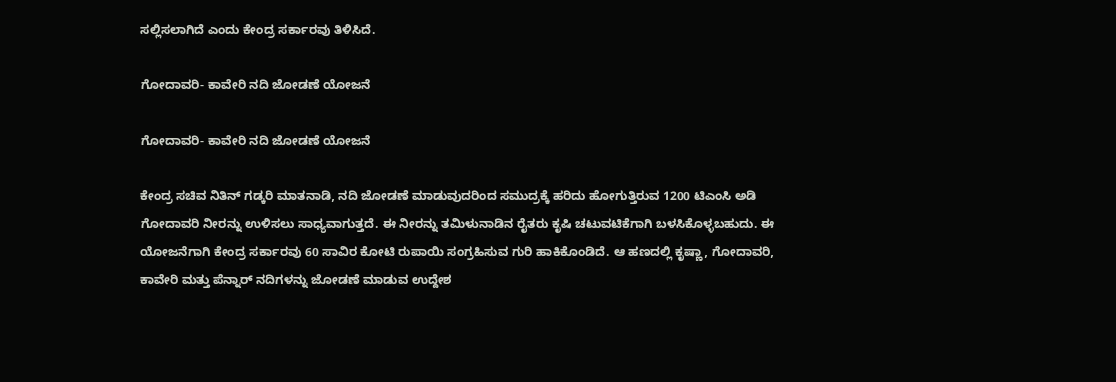ಸಲ್ಲಿಸಲಾಗಿದೆ ಎಂದು ಕೇಂದ್ರ ಸರ್ಕಾರವು ತಿಳಿಸಿದೆ.

ಗೋದಾವರಿ- ಕಾವೇರಿ ನದಿ ಜೋಡಣೆ ಯೋಜನೆ

ಗೋದಾವರಿ- ಕಾವೇರಿ ನದಿ ಜೋಡಣೆ ಯೋಜನೆ

ಕೇಂದ್ರ ಸಚಿವ ನಿತಿನ್ ಗಡ್ಕರಿ ಮಾತನಾಡಿ, ನದಿ ಜೋಡಣೆ ಮಾಡುವುದರಿಂದ ಸಮುದ್ರಕ್ಕೆ ಹರಿದು ಹೋಗುತ್ತಿರುವ 1200 ಟಿಎಂಸಿ ಅಡಿ ಗೋದಾವರಿ ನೀರನ್ನು ಉಳಿಸಲು ಸಾಧ್ಯವಾಗುತ್ತದೆ. ಈ ನೀರನ್ನು ತಮಿಳುನಾಡಿನ ರೈತರು ಕೃಷಿ ಚಟುವಟಿಕೆಗಾಗಿ ಬಳಸಿಕೊಳ್ಳಬಹುದು. ಈ ಯೋಜನೆಗಾಗಿ ಕೇಂದ್ರ ಸರ್ಕಾರವು 60 ಸಾವಿರ ಕೋಟಿ ರುಪಾಯಿ ಸಂಗ್ರಹಿಸುವ ಗುರಿ ಹಾಕಿಕೊಂಡಿದೆ. ಆ ಹಣದಲ್ಲಿ ಕೃಷ್ಣಾ, ಗೋದಾವರಿ, ಕಾವೇರಿ ಮತ್ತು ಪೆನ್ನಾರ್ ನದಿಗಳನ್ನು ಜೋಡಣೆ ಮಾಡುವ ಉದ್ದೇಶ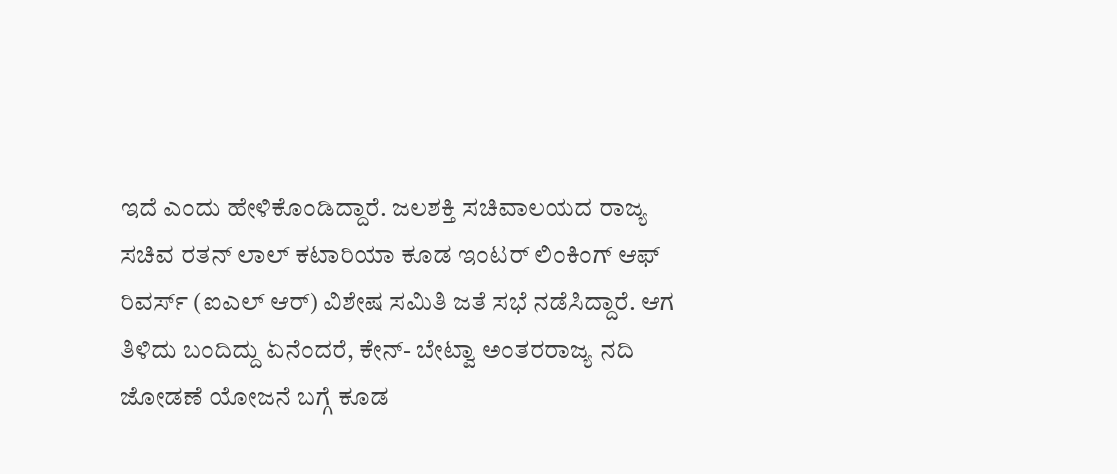ಇದೆ ಎಂದು ಹೇಳಿಕೊಂಡಿದ್ದಾರೆ. ಜಲಶಕ್ತಿ ಸಚಿವಾಲಯದ ರಾಜ್ಯ ಸಚಿವ ರತನ್ ಲಾಲ್ ಕಟಾರಿಯಾ ಕೂಡ ಇಂಟರ್ ಲಿಂಕಿಂಗ್ ಆಫ್ ರಿವರ್ಸ್ (ಐಎಲ್ ಆರ್) ವಿಶೇಷ ಸಮಿತಿ ಜತೆ ಸಭೆ ನಡೆಸಿದ್ದಾರೆ. ಆಗ ತಿಳಿದು ಬಂದಿದ್ದು ಏನೆಂದರೆ, ಕೇನ್- ಬೇಟ್ವಾ ಅಂತರರಾಜ್ಯ ನದಿ ಜೋಡಣೆ ಯೋಜನೆ ಬಗ್ಗೆ ಕೂಡ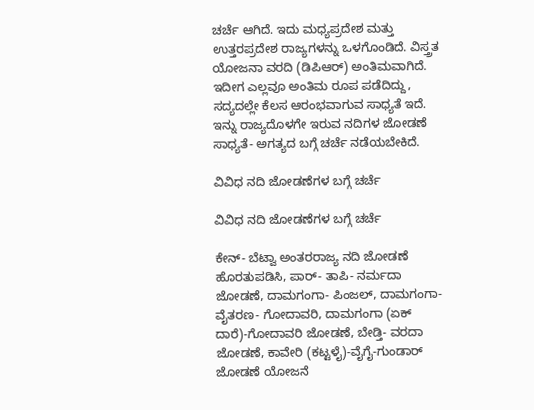ಚರ್ಚೆ ಆಗಿದೆ. ಇದು ಮಧ್ಯಪ್ರದೇಶ ಮತ್ತು ಉತ್ತರಪ್ರದೇಶ ರಾಜ್ಯಗಳನ್ನು ಒಳಗೊಂಡಿದೆ. ವಿಸ್ತ್ರತ ಯೋಜನಾ ವರದಿ (ಡಿಪಿಆರ್) ಅಂತಿಮವಾಗಿದೆ. ಇದೀಗ ಎಲ್ಲವೂ ಅಂತಿಮ ರೂಪ ಪಡೆದಿದ್ದು, ಸದ್ಯದಲ್ಲೇ ಕೆಲಸ ಆರಂಭವಾಗುವ ಸಾಧ್ಯತೆ ಇದೆ. ಇನ್ನು ರಾಜ್ಯದೊಳಗೇ ಇರುವ ನದಿಗಳ ಜೋಡಣೆ ಸಾಧ್ಯತೆ- ಅಗತ್ಯದ ಬಗ್ಗೆ ಚರ್ಚೆ ನಡೆಯಬೇಕಿದೆ.

ವಿವಿಧ ನದಿ ಜೋಡಣೆಗಳ ಬಗ್ಗೆ ಚರ್ಚೆ

ವಿವಿಧ ನದಿ ಜೋಡಣೆಗಳ ಬಗ್ಗೆ ಚರ್ಚೆ

ಕೇನ್- ಬೆಟ್ವಾ ಅಂತರರಾಜ್ಯ ನದಿ ಜೋಡಣೆ ಹೊರತುಪಡಿಸಿ, ಪಾರ್- ತಾಪಿ- ನರ್ಮದಾ ಜೋಡಣೆ, ದಾಮಗಂಗಾ- ಪಿಂಜಲ್, ದಾಮಗಂಗಾ- ವೈತರಣ- ಗೋದಾವರಿ, ದಾಮಗಂಗಾ (ಏಕ್ ದಾರೆ)-ಗೋದಾವರಿ ಜೋಡಣೆ, ಬೇಡ್ತಿ- ವರದಾ ಜೋಡಣೆ, ಕಾವೇರಿ (ಕಟ್ಟಳೈ)-ವೈಗೈ-ಗುಂಡಾರ್ ಜೋಡಣೆ ಯೋಜನೆ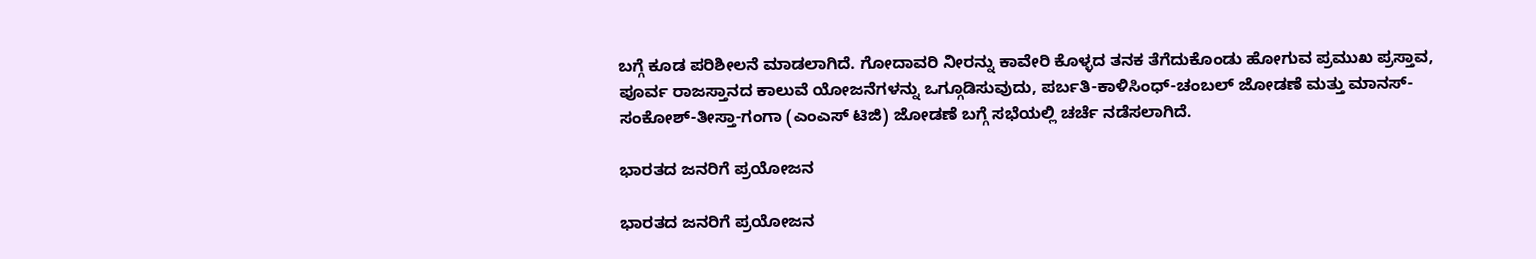ಬಗ್ಗೆ ಕೂಡ ಪರಿಶೀಲನೆ ಮಾಡಲಾಗಿದೆ. ಗೋದಾವರಿ ನೀರನ್ನು ಕಾವೇರಿ ಕೊಳ್ಳದ ತನಕ ತೆಗೆದುಕೊಂಡು ಹೋಗುವ ಪ್ರಮುಖ ಪ್ರಸ್ತಾವ, ಪೂರ್ವ ರಾಜಸ್ತಾನದ ಕಾಲುವೆ ಯೋಜನೆಗಳನ್ನು ಒಗ್ಗೂಡಿಸುವುದು, ಪರ್ಬತಿ-ಕಾಳಿಸಿಂಧ್-ಚಂಬಲ್ ಜೋಡಣೆ ಮತ್ತು ಮಾನಸ್-ಸಂಕೋಶ್-ತೀಸ್ತಾ-ಗಂಗಾ (ಎಂಎಸ್ ಟಿಜಿ) ಜೋಡಣೆ ಬಗ್ಗೆ ಸಭೆಯಲ್ಲಿ ಚರ್ಚೆ ನಡೆಸಲಾಗಿದೆ.

ಭಾರತದ ಜನರಿಗೆ ಪ್ರಯೋಜನ

ಭಾರತದ ಜನರಿಗೆ ಪ್ರಯೋಜನ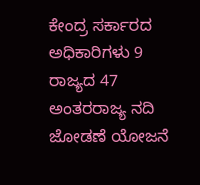ಕೇಂದ್ರ ಸರ್ಕಾರದ ಅಧಿಕಾರಿಗಳು 9 ರಾಜ್ಯದ 47 ಅಂತರರಾಜ್ಯ ನದಿ ಜೋಡಣೆ ಯೋಜನೆ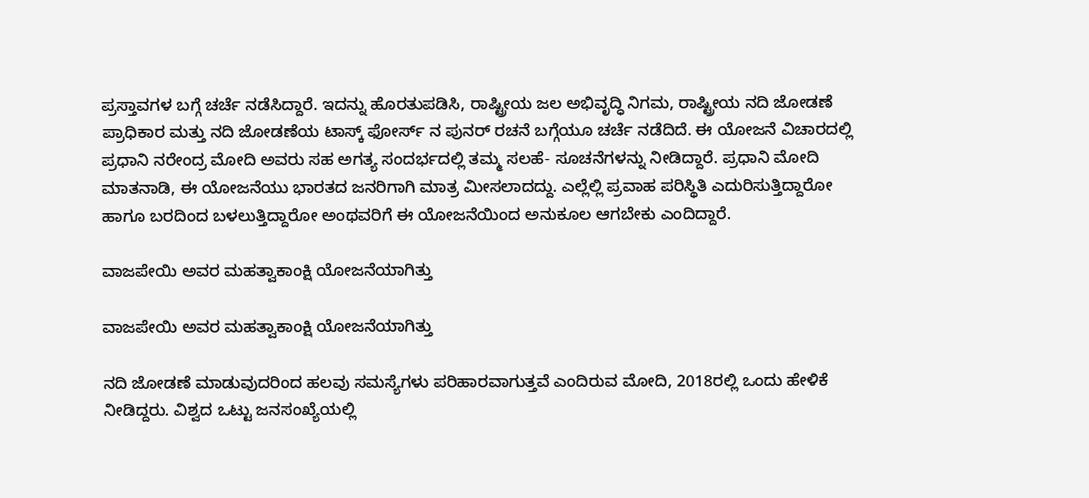ಪ್ರಸ್ತಾವಗಳ ಬಗ್ಗೆ ಚರ್ಚೆ ನಡೆಸಿದ್ದಾರೆ. ಇದನ್ನು ಹೊರತುಪಡಿಸಿ, ರಾಷ್ಟ್ರೀಯ ಜಲ ಅಭಿವೃದ್ಧಿ ನಿಗಮ, ರಾಷ್ಟ್ರೀಯ ನದಿ ಜೋಡಣೆ ಪ್ರಾಧಿಕಾರ ಮತ್ತು ನದಿ ಜೋಡಣೆಯ ಟಾಸ್ಕ್ ಫೋರ್ಸ್ ನ ಪುನರ್ ರಚನೆ ಬಗ್ಗೆಯೂ ಚರ್ಚೆ ನಡೆದಿದೆ. ಈ ಯೋಜನೆ ವಿಚಾರದಲ್ಲಿ ಪ್ರಧಾನಿ ನರೇಂದ್ರ ಮೋದಿ ಅವರು ಸಹ ಅಗತ್ಯ ಸಂದರ್ಭದಲ್ಲಿ ತಮ್ಮ ಸಲಹೆ- ಸೂಚನೆಗಳನ್ನು ನೀಡಿದ್ದಾರೆ. ಪ್ರಧಾನಿ ಮೋದಿ ಮಾತನಾಡಿ, ಈ ಯೋಜನೆಯು ಭಾರತದ ಜನರಿಗಾಗಿ ಮಾತ್ರ ಮೀಸಲಾದದ್ದು. ಎಲ್ಲೆಲ್ಲಿ ಪ್ರವಾಹ ಪರಿಸ್ಥಿತಿ ಎದುರಿಸುತ್ತಿದ್ದಾರೋ ಹಾಗೂ ಬರದಿಂದ ಬಳಲುತ್ತಿದ್ದಾರೋ ಅಂಥವರಿಗೆ ಈ ಯೋಜನೆಯಿಂದ ಅನುಕೂಲ ಆಗಬೇಕು ಎಂದಿದ್ದಾರೆ.

ವಾಜಪೇಯಿ ಅವರ ಮಹತ್ವಾಕಾಂಕ್ಷಿ ಯೋಜನೆಯಾಗಿತ್ತು

ವಾಜಪೇಯಿ ಅವರ ಮಹತ್ವಾಕಾಂಕ್ಷಿ ಯೋಜನೆಯಾಗಿತ್ತು

ನದಿ ಜೋಡಣೆ ಮಾಡುವುದರಿಂದ ಹಲವು ಸಮಸ್ಯೆಗಳು ಪರಿಹಾರವಾಗುತ್ತವೆ ಎಂದಿರುವ ಮೋದಿ, 2018ರಲ್ಲಿ ಒಂದು ಹೇಳಿಕೆ ನೀಡಿದ್ದರು. ವಿಶ್ವದ ಒಟ್ಟು ಜನಸಂಖ್ಯೆಯಲ್ಲಿ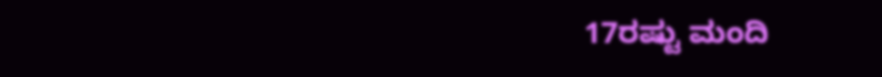17ರಷ್ಟು ಮಂದಿ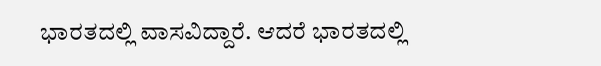ಭಾರತದಲ್ಲಿ ವಾಸವಿದ್ದಾರೆ. ಆದರೆ ಭಾರತದಲ್ಲಿ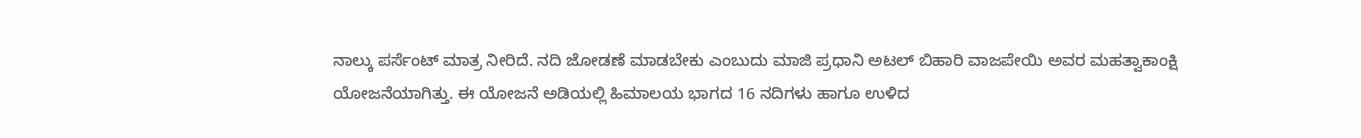ನಾಲ್ಕು ಪರ್ಸೆಂಟ್ ಮಾತ್ರ ನೀರಿದೆ. ನದಿ ಜೋಡಣೆ ಮಾಡಬೇಕು ಎಂಬುದು ಮಾಜಿ ಪ್ರಧಾನಿ ಅಟಲ್ ಬಿಹಾರಿ ವಾಜಪೇಯಿ ಅವರ ಮಹತ್ವಾಕಾಂಕ್ಷಿ ಯೋಜನೆಯಾಗಿತ್ತು. ಈ ಯೋಜನೆ ಅಡಿಯಲ್ಲಿ ಹಿಮಾಲಯ ಭಾಗದ 16 ನದಿಗಳು ಹಾಗೂ ಉಳಿದ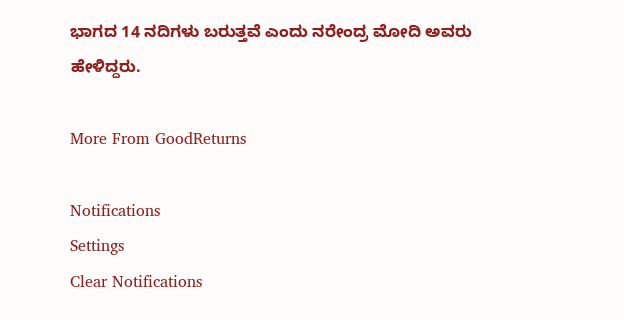ಭಾಗದ 14 ನದಿಗಳು ಬರುತ್ತವೆ ಎಂದು ನರೇಂದ್ರ ಮೋದಿ ಅವರು ಹೇಳಿದ್ದರು.

More From GoodReturns

Notifications
Settings
Clear Notifications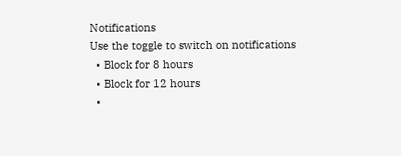Notifications
Use the toggle to switch on notifications
  • Block for 8 hours
  • Block for 12 hours
  •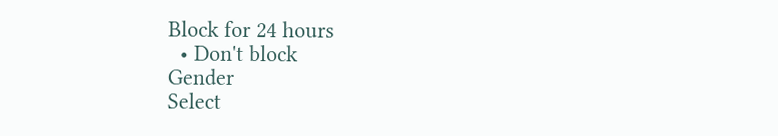Block for 24 hours
  • Don't block
Gender
Select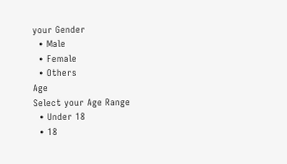your Gender
  • Male
  • Female
  • Others
Age
Select your Age Range
  • Under 18
  • 18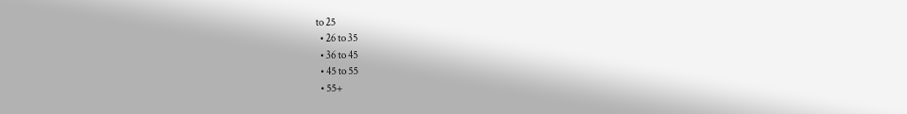to 25
  • 26 to 35
  • 36 to 45
  • 45 to 55
  • 55+